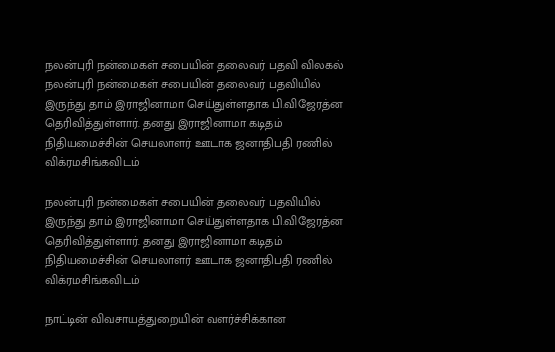நலன்புரி நன்மைகள் சபையின் தலைவர் பதவி விலகல்
நலன்புரி நன்மைகள் சபையின் தலைவர் பதவியில் இருந்து தாம் இராஜினாமா செய்துள்ளதாக பி.விஜேரத்ன தெரிவித்துள்ளார். தனது இராஜினாமா கடிதம் நிதியமைச்சின் செயலாளர் ஊடாக ஜனாதிபதி ரணில் விக்ரமசிங்கவிடம்

நலன்புரி நன்மைகள் சபையின் தலைவர் பதவியில் இருந்து தாம் இராஜினாமா செய்துள்ளதாக பி.விஜேரத்ன தெரிவித்துள்ளார். தனது இராஜினாமா கடிதம் நிதியமைச்சின் செயலாளர் ஊடாக ஜனாதிபதி ரணில் விக்ரமசிங்கவிடம்

நாட்டின் விவசாயத்துறையின் வளர்ச்சிக்கான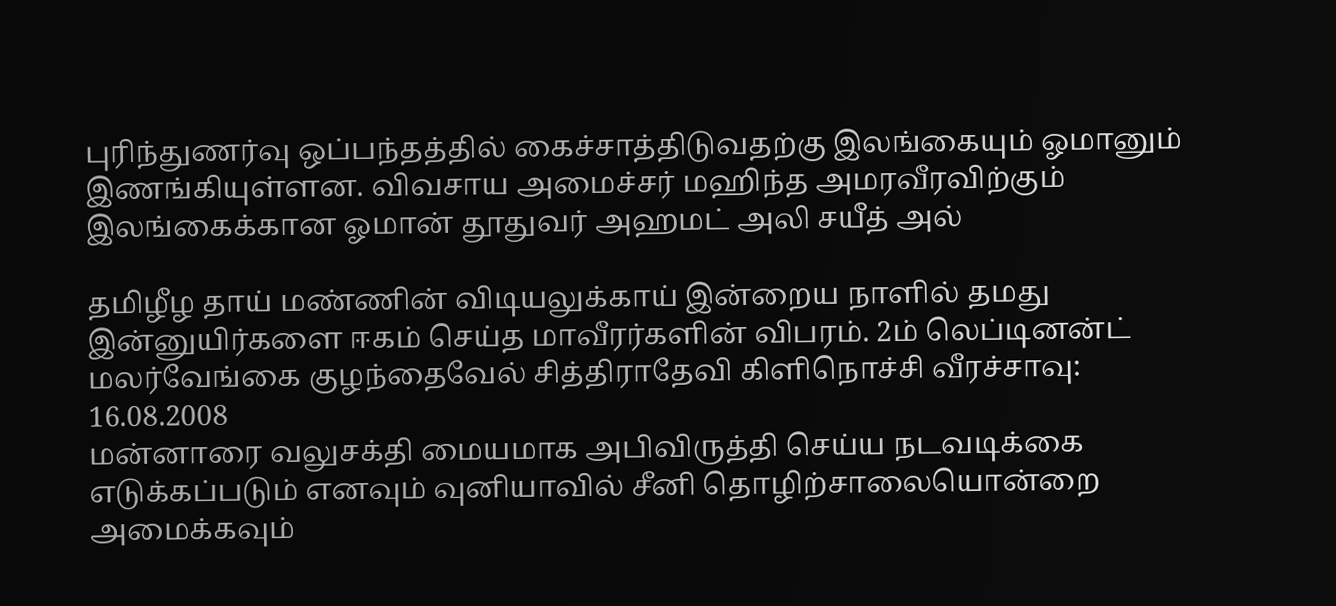புரிந்துணர்வு ஒப்பந்தத்தில் கைச்சாத்திடுவதற்கு இலங்கையும் ஓமானும் இணங்கியுள்ளன. விவசாய அமைச்சர் மஹிந்த அமரவீரவிற்கும் இலங்கைக்கான ஓமான் தூதுவர் அஹமட் அலி சயீத் அல்

தமிழீழ தாய் மண்ணின் விடியலுக்காய் இன்றைய நாளில் தமது இன்னுயிர்களை ஈகம் செய்த மாவீரர்களின் விபரம். 2ம் லெப்டினன்ட் மலர்வேங்கை குழந்தைவேல் சித்திராதேவி கிளிநொச்சி வீரச்சாவு: 16.08.2008
மன்னாரை வலுசக்தி மையமாக அபிவிருத்தி செய்ய நடவடிக்கை எடுக்கப்படும் எனவும் வுனியாவில் சீனி தொழிற்சாலையொன்றை அமைக்கவும்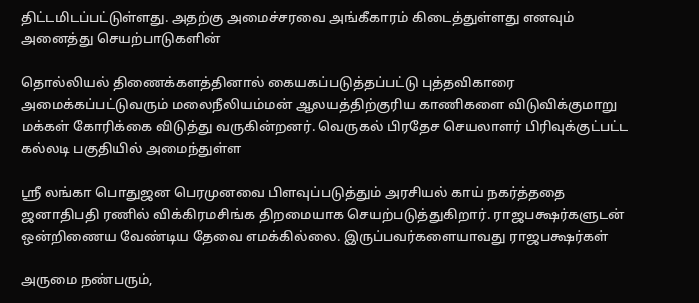திட்டமிடப்பட்டுள்ளது. அதற்கு அமைச்சரவை அங்கீகாரம் கிடைத்துள்ளது எனவும் அனைத்து செயற்பாடுகளின்

தொல்லியல் திணைக்களத்தினால் கையகப்படுத்தப்பட்டு புத்தவிகாரை அமைக்கப்பட்டுவரும் மலைநீலியம்மன் ஆலயத்திற்குரிய காணிகளை விடுவிக்குமாறு மக்கள் கோரிக்கை விடுத்து வருகின்றனர். வெருகல் பிரதேச செயலாளர் பிரிவுக்குட்பட்ட கல்லடி பகுதியில் அமைந்துள்ள

ஸ்ரீ லங்கா பொதுஜன பெரமுனவை பிளவுப்படுத்தும் அரசியல் காய் நகர்த்ததை ஜனாதிபதி ரணில் விக்கிரமசிங்க திறமையாக செயற்படுத்துகிறார். ராஜபக்ஷர்களுடன் ஒன்றிணைய வேண்டிய தேவை எமக்கில்லை. இருப்பவர்களையாவது ராஜபக்ஷர்கள்

அருமை நண்பரும்,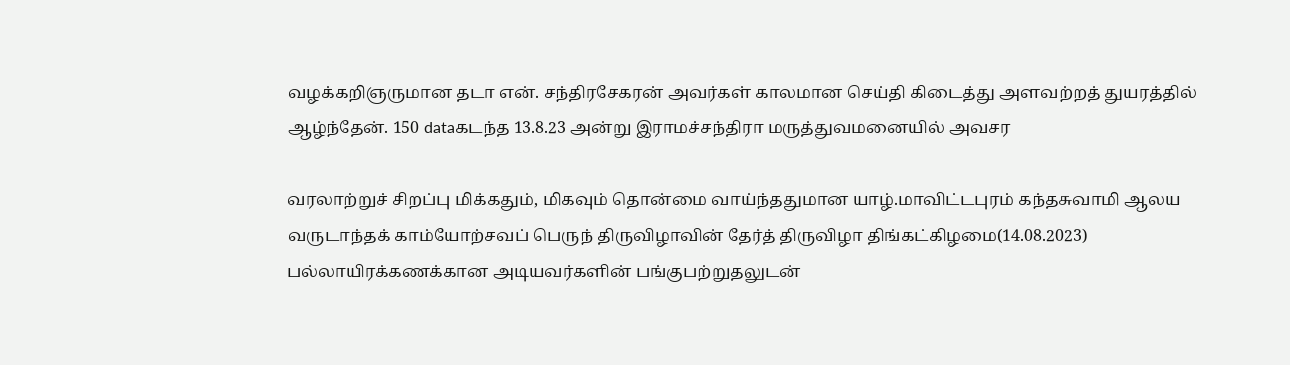வழக்கறிஞருமான தடா என். சந்திரசேகரன் அவர்கள் காலமான செய்தி கிடைத்து அளவற்றத் துயரத்தில் ஆழ்ந்தேன். 150 dataகடந்த 13.8.23 அன்று இராமச்சந்திரா மருத்துவமனையில் அவசர

வரலாற்றுச் சிறப்பு மிக்கதும், மிகவும் தொன்மை வாய்ந்ததுமான யாழ்.மாவிட்டபுரம் கந்தசுவாமி ஆலய வருடாந்தக் காம்யோற்சவப் பெருந் திருவிழாவின் தேர்த் திருவிழா திங்கட்கிழமை(14.08.2023) பல்லாயிரக்கணக்கான அடியவர்களின் பங்குபற்றுதலுடன்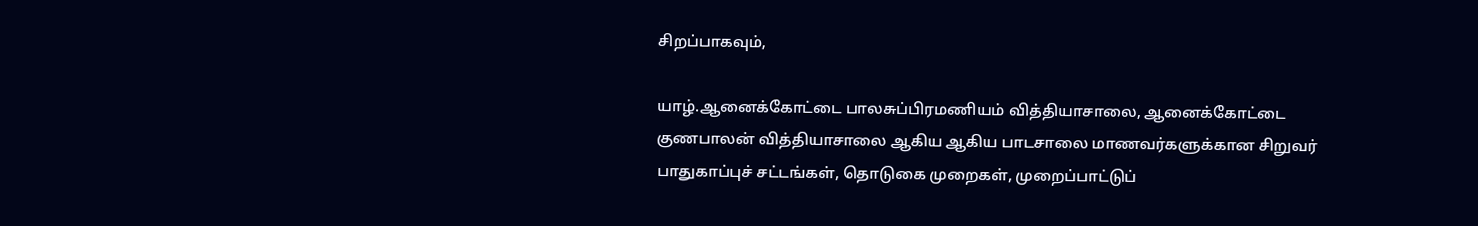சிறப்பாகவும்,

யாழ்.ஆனைக்கோட்டை பாலசுப்பிரமணியம் வித்தியாசாலை, ஆனைக்கோட்டை குணபாலன் வித்தியாசாலை ஆகிய ஆகிய பாடசாலை மாணவர்களுக்கான சிறுவர் பாதுகாப்புச் சட்டங்கள், தொடுகை முறைகள், முறைப்பாட்டுப்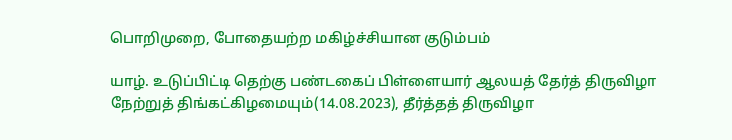பொறிமுறை, போதையற்ற மகிழ்ச்சியான குடும்பம்

யாழ். உடுப்பிட்டி தெற்கு பண்டகைப் பிள்ளையார் ஆலயத் தேர்த் திருவிழா நேற்றுத் திங்கட்கிழமையும்(14.08.2023), தீர்த்தத் திருவிழா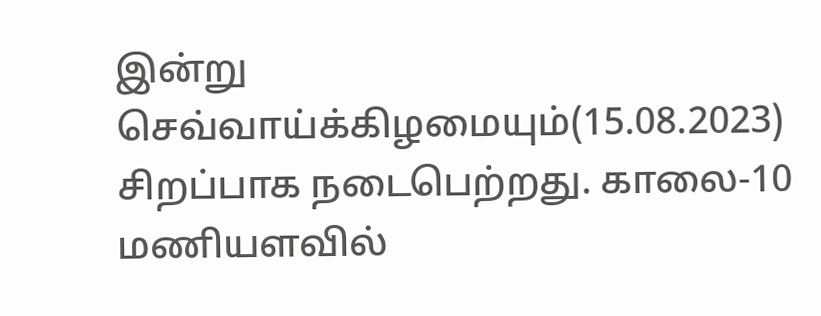இன்று செவ்வாய்க்கிழமையும்(15.08.2023) சிறப்பாக நடைபெற்றது. காலை-10 மணியளவில்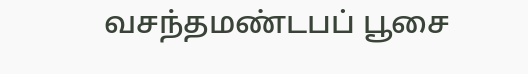வசந்தமண்டபப் பூசை